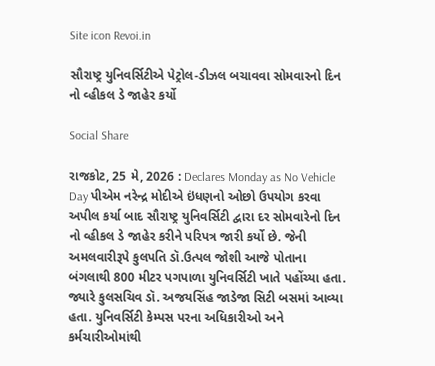Site icon Revoi.in

સૌરાષ્ટ્ર યુનિવર્સિટીએ પેટ્રોલ-ડીઝલ બચાવવા સોમવારનો દિન નો વ્હીકલ ડે જાહેર કર્યો

Social Share

રાજકોટ, 25 મે, 2026 : Declares Monday as No Vehicle Day પીએમ નરેન્દ્ર મોદીએ ઇંધણનો ઓછો ઉપયોગ કરવા અપીલ કર્યા બાદ સૌરાષ્ટ્ર યુનિવર્સિટી દ્વારા દર સોમવારેનો દિન નો વ્હીકલ ડે જાહેર કરીને પરિપત્ર જારી કર્યો છે. જેની અમલવારીરૂપે કુલપતિ ડૉ.ઉત્પલ જોશી આજે પોતાના બંગલાથી 800 મીટર પગપાળા યુનિવર્સિટી ખાતે પહોંચ્યા હતા. જ્યારે કુલસચિવ ડૉ. અજયસિંહ જાડેજા સિટી બસમાં આવ્યા હતા. યુનિવર્સિટી કેમ્પસ પરના અધિકારીઓ અને કર્મચારીઓમાંથી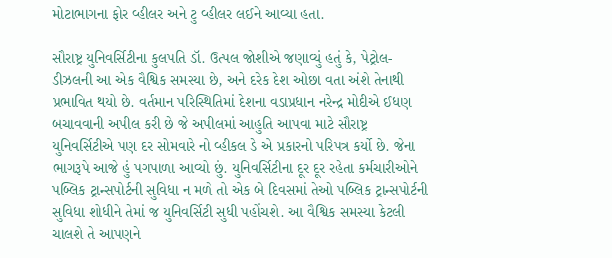મોટાભાગના ફોર વ્હીલર અને ટુ વ્હીલર લઈને આવ્યા હતા.

સૌરાષ્ટ્ર યુનિવર્સિટીના કુલપતિ ડૉ. ઉત્પલ જોશીએ જણાવ્યું હતું કે, પેટ્રોલ-ડીઝલની આ એક વૈશ્વિક સમસ્યા છે, અને દરેક દેશ ઓછા વતા અંશે તેનાથી પ્રભાવિત થયો છે. વર્તમાન પરિસ્થિતિમાં દેશના વડાપ્રધાન નરેન્દ્ર મોદીએ ઈધણ બચાવવાની અપીલ કરી છે જે અપીલમાં આહુતિ આપવા માટે સૌરાષ્ટ્ર યુનિવર્સિટીએ પણ દર સોમવારે નો વ્હીકલ ડે એ પ્રકારનો પરિપત્ર કર્યો છે. જેના ભાગરૂપે આજે હું પગપાળા આવ્યો છું. યુનિવર્સિટીના દૂર દૂર રહેતા કર્મચારીઓને પબ્લિક ટ્રાન્સપોર્ટની સુવિધા ન મળે તો એક બે દિવસમાં તેઓ પબ્લિક ટ્રાન્સપોર્ટની સુવિધા શોધીને તેમાં જ યુનિવર્સિટી સુધી પહોંચશે. આ વૈશ્વિક સમસ્યા કેટલી ચાલશે તે આપણને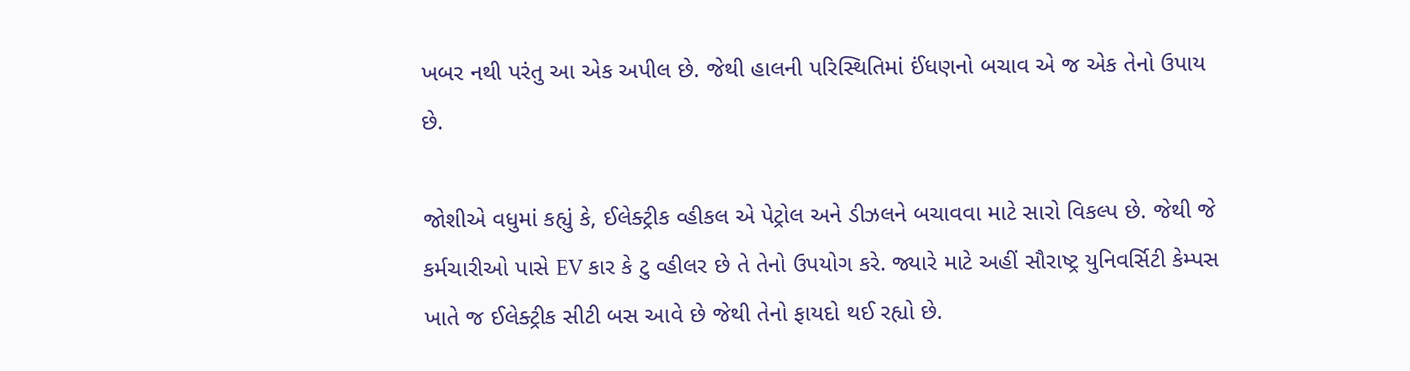ખબર નથી પરંતુ આ એક અપીલ છે. જેથી હાલની પરિસ્થિતિમાં ઈંધણનો બચાવ એ જ એક તેનો ઉપાય છે.

જોશીએ વધુમાં કહ્યું કે, ઈલેક્ટ્રીક વ્હીકલ એ પેટ્રોલ અને ડીઝલને બચાવવા માટે સારો વિકલ્પ છે. જેથી જે કર્મચારીઓ પાસે EV કાર કે ટુ વ્હીલર છે તે તેનો ઉપયોગ કરે. જ્યારે માટે અહીં સૌરાષ્ટ્ર યુનિવર્સિટી કેમ્પસ ખાતે જ ઈલેક્ટ્રીક સીટી બસ આવે છે જેથી તેનો ફાયદો થઈ રહ્યો છે.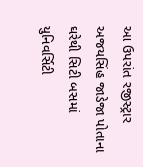આ ઉપરાંત રજીસ્ટ્રાર અજયસિંહ જાડેજા પોતાના ઘરેથી સિટી બસમાં યુનિવર્સિટી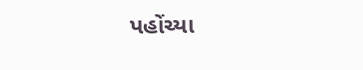પહોંચ્યા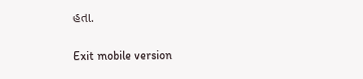હતા.

Exit mobile version